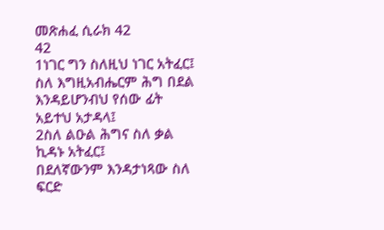መጽሐፈ ሲራክ 42
42
1ነገር ግን ስለዚህ ነገር አትፈር፤
ስለ እግዚአብሔርም ሕግ በደል እንዳይሆንብህ የሰው ፊት አይተህ አታዳላ፤
2ስለ ልዑል ሕግና ስለ ቃል ኪዳኑ አትፈር፤
በደለኛውንም እንዳታነጻው ስለ ፍርድ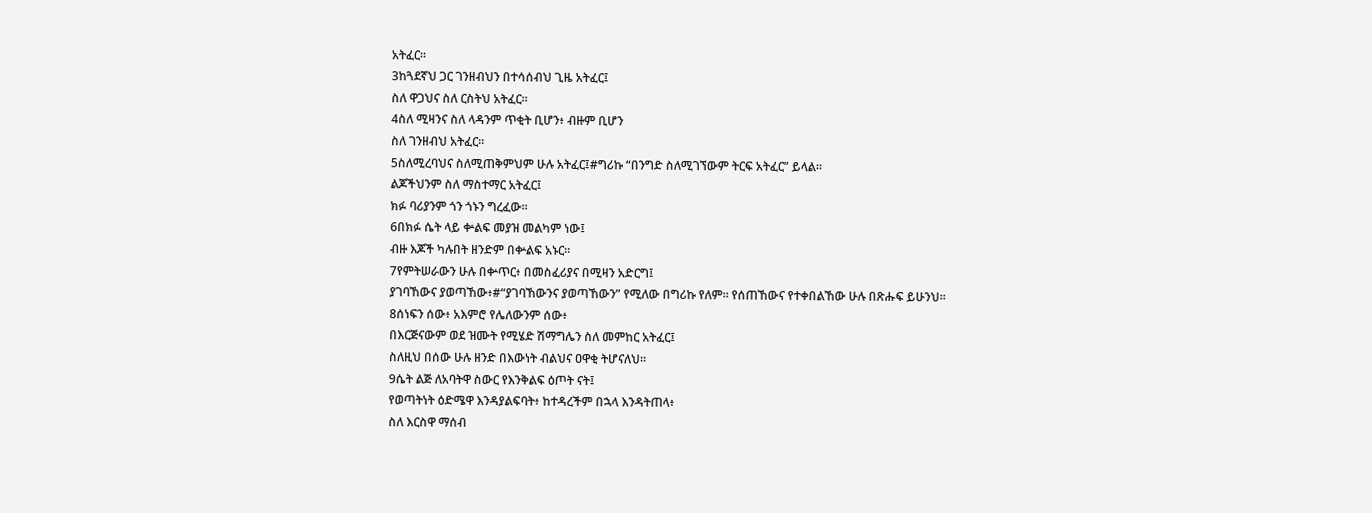አትፈር።
3ከጓደኛህ ጋር ገንዘብህን በተሳሰብህ ጊዜ አትፈር፤
ስለ ዋጋህና ስለ ርስትህ አትፈር።
4ስለ ሚዛንና ስለ ላዳንም ጥቂት ቢሆን፥ ብዙም ቢሆን
ስለ ገንዘብህ አትፈር።
5ስለሚረባህና ስለሚጠቅምህም ሁሉ አትፈር፤#ግሪኩ “በንግድ ስለሚገኘውም ትርፍ አትፈር” ይላል።
ልጆችህንም ስለ ማስተማር አትፈር፤
ክፉ ባሪያንም ጎን ጎኑን ግረፈው።
6በክፉ ሴት ላይ ቍልፍ መያዝ መልካም ነው፤
ብዙ እጆች ካሉበት ዘንድም በቍልፍ አኑር።
7የምትሠራውን ሁሉ በቍጥር፥ በመስፈሪያና በሚዛን አድርግ፤
ያገባኸውና ያወጣኸው፥#“ያገባኸውንና ያወጣኸውን” የሚለው በግሪኩ የለም። የሰጠኸውና የተቀበልኸው ሁሉ በጽሑፍ ይሁንህ።
8ሰነፍን ሰው፥ አእምሮ የሌለውንም ሰው፥
በእርጅናውም ወደ ዝሙት የሚሄድ ሽማግሌን ስለ መምከር አትፈር፤
ስለዚህ በሰው ሁሉ ዘንድ በእውነት ብልህና ዐዋቂ ትሆናለህ።
9ሴት ልጅ ለአባትዋ ስውር የእንቅልፍ ዕጦት ናት፤
የወጣትነት ዕድሜዋ እንዳያልፍባት፥ ከተዳረችም በኋላ እንዳትጠላ፥
ስለ እርስዋ ማሰብ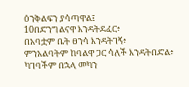ዕንቅልፍን ያሳጣዋል፤
10በድንግልናዋ እንዳትደፈር፥
በአባቷም ቤት ፀንሳ እንዳትገኝ፥
ምንአልባትም ከባልዋ ጋር ሳለች እንዳትበድል፥
ካገባችም በኋላ መካን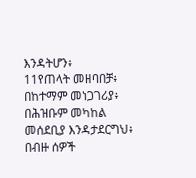እንዳትሆን፥
11የጠላት መዘባበቻ፥ በከተማም መነጋገሪያ፥
በሕዝቡም መካከል መሰደቢያ እንዳታደርግህ፥
በብዙ ሰዎች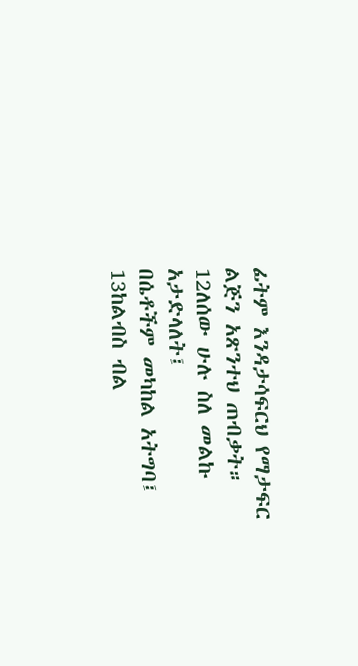ፊትም እንዳታሳፍርህ የማታፍር ልጅን አጽንተህ ጠብቃት።
12ለሰው ሁሉ ስለ መልኩ አታድላለት፤
በሴቶችም መካከል አትግባ፤
13ከልብስ ብል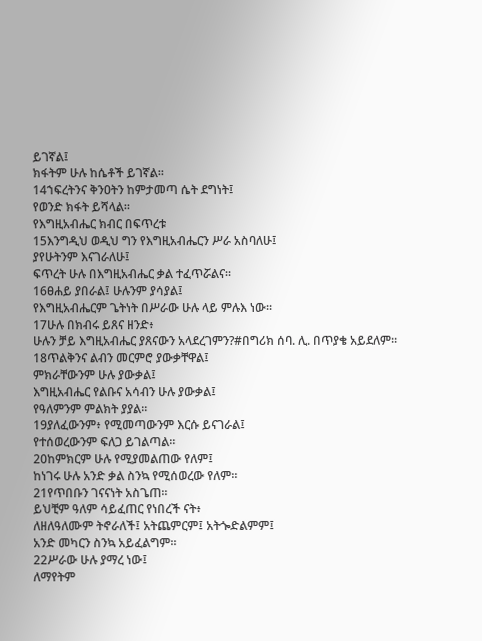ይገኛል፤
ክፋትም ሁሉ ከሴቶች ይገኛል።
14ኀፍረትንና ቅንዐትን ከምታመጣ ሴት ደግነት፤
የወንድ ክፋት ይሻላል።
የእግዚአብሔር ክብር በፍጥረቱ
15እንግዲህ ወዲህ ግን የእግዚአብሔርን ሥራ አስባለሁ፤
ያየሁትንም እናገራለሁ፤
ፍጥረት ሁሉ በእግዚአብሔር ቃል ተፈጥሯልና።
16ፀሐይ ያበራል፤ ሁሉንም ያሳያል፤
የእግዚአብሔርም ጌትነት በሥራው ሁሉ ላይ ምሉእ ነው።
17ሁሉ በክብሩ ይጸና ዘንድ፥
ሁሉን ቻይ እግዚአብሔር ያጸናውን አላደረገምን?#በግሪክ ሰባ. ሊ. በጥያቄ አይደለም።
18ጥልቅንና ልብን መርምሮ ያውቃቸዋል፤
ምክራቸውንም ሁሉ ያውቃል፤
እግዚአብሔር የልቡና አሳብን ሁሉ ያውቃል፤
የዓለምንም ምልክት ያያል።
19ያለፈውንም፥ የሚመጣውንም እርሱ ይናገራል፤
የተሰወረውንም ፍለጋ ይገልጣል።
20ከምክርም ሁሉ የሚያመልጠው የለም፤
ከነገሩ ሁሉ አንድ ቃል ስንኳ የሚሰወረው የለም።
21የጥበቡን ገናናነት አስጌጠ።
ይህቺም ዓለም ሳይፈጠር የነበረች ናት፥
ለዘለዓለሙም ትኖራለች፤ አትጨምርም፤ አትጐድልምም፤
አንድ መካርን ስንኳ አይፈልግም።
22ሥራው ሁሉ ያማረ ነው፤
ለማየትም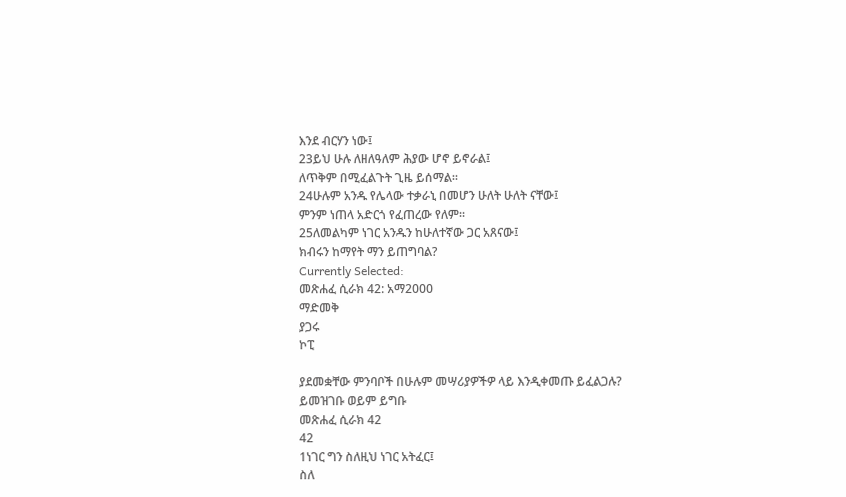እንደ ብርሃን ነው፤
23ይህ ሁሉ ለዘለዓለም ሕያው ሆኖ ይኖራል፤
ለጥቅም በሚፈልጉት ጊዜ ይሰማል።
24ሁሉም አንዱ የሌላው ተቃራኒ በመሆን ሁለት ሁለት ናቸው፤
ምንም ነጠላ አድርጎ የፈጠረው የለም።
25ለመልካም ነገር አንዱን ከሁለተኛው ጋር አጸናው፤
ክብሩን ከማየት ማን ይጠግባል?
Currently Selected:
መጽሐፈ ሲራክ 42: አማ2000
ማድመቅ
ያጋሩ
ኮፒ

ያደመቋቸው ምንባቦች በሁሉም መሣሪያዎችዎ ላይ እንዲቀመጡ ይፈልጋሉ? ይመዝገቡ ወይም ይግቡ
መጽሐፈ ሲራክ 42
42
1ነገር ግን ስለዚህ ነገር አትፈር፤
ስለ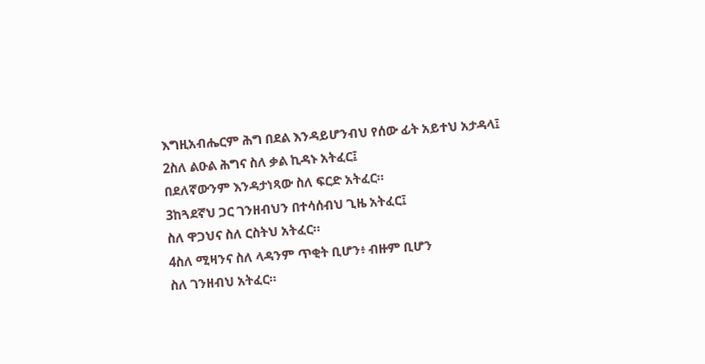እግዚአብሔርም ሕግ በደል እንዳይሆንብህ የሰው ፊት አይተህ አታዳላ፤
2ስለ ልዑል ሕግና ስለ ቃል ኪዳኑ አትፈር፤
በደለኛውንም እንዳታነጻው ስለ ፍርድ አትፈር።
3ከጓደኛህ ጋር ገንዘብህን በተሳሰብህ ጊዜ አትፈር፤
ስለ ዋጋህና ስለ ርስትህ አትፈር።
4ስለ ሚዛንና ስለ ላዳንም ጥቂት ቢሆን፥ ብዙም ቢሆን
ስለ ገንዘብህ አትፈር።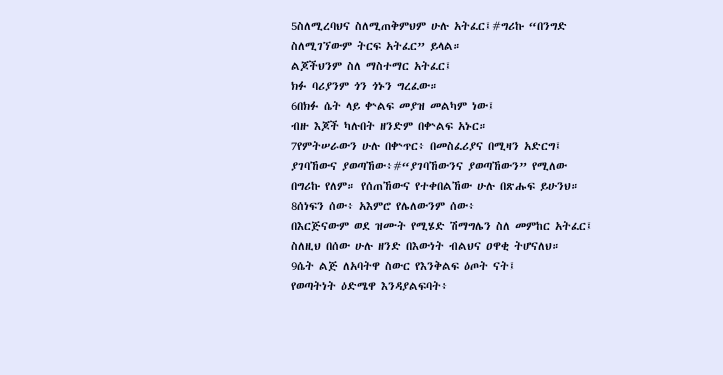5ስለሚረባህና ስለሚጠቅምህም ሁሉ አትፈር፤#ግሪኩ “በንግድ ስለሚገኘውም ትርፍ አትፈር” ይላል።
ልጆችህንም ስለ ማስተማር አትፈር፤
ክፉ ባሪያንም ጎን ጎኑን ግረፈው።
6በክፉ ሴት ላይ ቍልፍ መያዝ መልካም ነው፤
ብዙ እጆች ካሉበት ዘንድም በቍልፍ አኑር።
7የምትሠራውን ሁሉ በቍጥር፥ በመስፈሪያና በሚዛን አድርግ፤
ያገባኸውና ያወጣኸው፥#“ያገባኸውንና ያወጣኸውን” የሚለው በግሪኩ የለም። የሰጠኸውና የተቀበልኸው ሁሉ በጽሑፍ ይሁንህ።
8ሰነፍን ሰው፥ አእምሮ የሌለውንም ሰው፥
በእርጅናውም ወደ ዝሙት የሚሄድ ሽማግሌን ስለ መምከር አትፈር፤
ስለዚህ በሰው ሁሉ ዘንድ በእውነት ብልህና ዐዋቂ ትሆናለህ።
9ሴት ልጅ ለአባትዋ ስውር የእንቅልፍ ዕጦት ናት፤
የወጣትነት ዕድሜዋ እንዳያልፍባት፥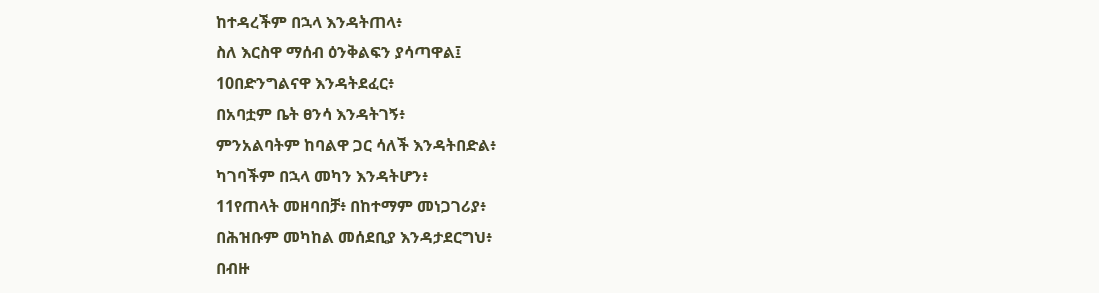ከተዳረችም በኋላ እንዳትጠላ፥
ስለ እርስዋ ማሰብ ዕንቅልፍን ያሳጣዋል፤
10በድንግልናዋ እንዳትደፈር፥
በአባቷም ቤት ፀንሳ እንዳትገኝ፥
ምንአልባትም ከባልዋ ጋር ሳለች እንዳትበድል፥
ካገባችም በኋላ መካን እንዳትሆን፥
11የጠላት መዘባበቻ፥ በከተማም መነጋገሪያ፥
በሕዝቡም መካከል መሰደቢያ እንዳታደርግህ፥
በብዙ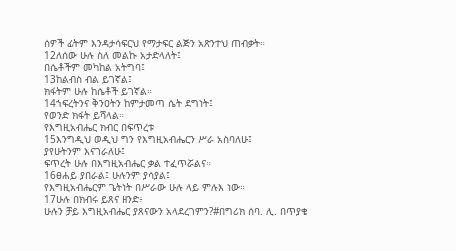ሰዎች ፊትም እንዳታሳፍርህ የማታፍር ልጅን አጽንተህ ጠብቃት።
12ለሰው ሁሉ ስለ መልኩ አታድላለት፤
በሴቶችም መካከል አትግባ፤
13ከልብስ ብል ይገኛል፤
ክፋትም ሁሉ ከሴቶች ይገኛል።
14ኀፍረትንና ቅንዐትን ከምታመጣ ሴት ደግነት፤
የወንድ ክፋት ይሻላል።
የእግዚአብሔር ክብር በፍጥረቱ
15እንግዲህ ወዲህ ግን የእግዚአብሔርን ሥራ አስባለሁ፤
ያየሁትንም እናገራለሁ፤
ፍጥረት ሁሉ በእግዚአብሔር ቃል ተፈጥሯልና።
16ፀሐይ ያበራል፤ ሁሉንም ያሳያል፤
የእግዚአብሔርም ጌትነት በሥራው ሁሉ ላይ ምሉእ ነው።
17ሁሉ በክብሩ ይጸና ዘንድ፥
ሁሉን ቻይ እግዚአብሔር ያጸናውን አላደረገምን?#በግሪክ ሰባ. ሊ. በጥያቄ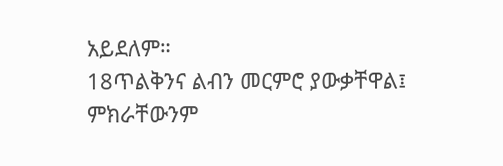አይደለም።
18ጥልቅንና ልብን መርምሮ ያውቃቸዋል፤
ምክራቸውንም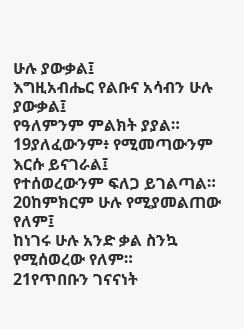ሁሉ ያውቃል፤
እግዚአብሔር የልቡና አሳብን ሁሉ ያውቃል፤
የዓለምንም ምልክት ያያል።
19ያለፈውንም፥ የሚመጣውንም እርሱ ይናገራል፤
የተሰወረውንም ፍለጋ ይገልጣል።
20ከምክርም ሁሉ የሚያመልጠው የለም፤
ከነገሩ ሁሉ አንድ ቃል ስንኳ የሚሰወረው የለም።
21የጥበቡን ገናናነት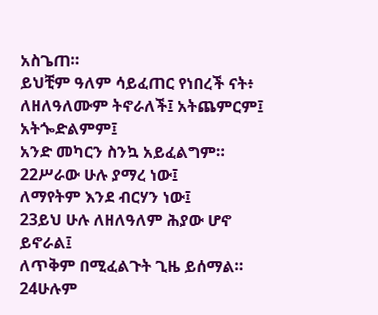አስጌጠ።
ይህቺም ዓለም ሳይፈጠር የነበረች ናት፥
ለዘለዓለሙም ትኖራለች፤ አትጨምርም፤ አትጐድልምም፤
አንድ መካርን ስንኳ አይፈልግም።
22ሥራው ሁሉ ያማረ ነው፤
ለማየትም እንደ ብርሃን ነው፤
23ይህ ሁሉ ለዘለዓለም ሕያው ሆኖ ይኖራል፤
ለጥቅም በሚፈልጉት ጊዜ ይሰማል።
24ሁሉም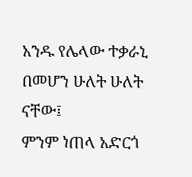አንዱ የሌላው ተቃራኒ በመሆን ሁለት ሁለት ናቸው፤
ምንም ነጠላ አድርጎ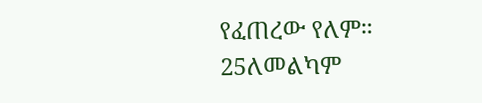የፈጠረው የለም።
25ለመልካም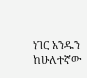ነገር አንዱን ከሁለተኛው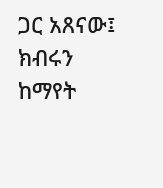ጋር አጸናው፤
ክብሩን ከማየት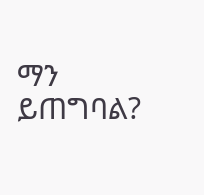ማን ይጠግባል?